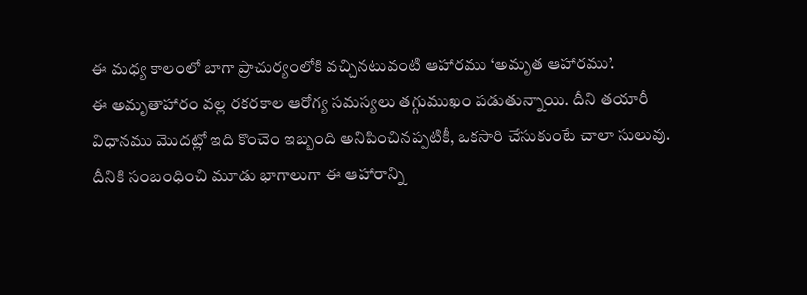ఈ మధ్య కాలంలో బాగా ప్రాచుర్యంలోకి వచ్చినటువంటి ఆహారము ‘అమృత ఆహారము’.
ఈ అమృతాహారం వల్ల రకరకాల ఆరోగ్య సమస్యలు తగ్గుముఖం పడుతున్నాయి. దీని తయారీ విధానము మొదట్లో ఇది కొంచెం ఇబ్బంది అనిపించినప్పటికీ, ఒకసారి చేసుకుంటే చాలా సులువు. దీనికి సంబంధించి మూడు భాగాలుగా ఈ ఆహారాన్ని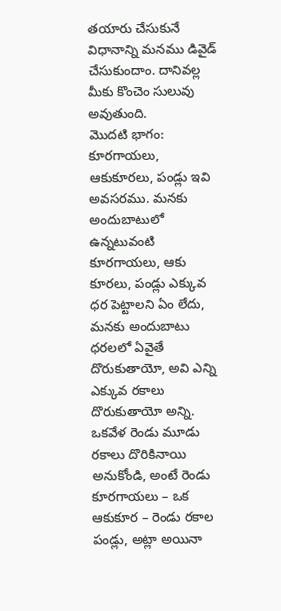తయారు చేసుకునే విధానాన్ని మనము డివైడ్ చేసుకుందాం. దానివల్ల మీకు కొంచెం సులువు అవుతుంది.
మొదటి భాగం: కూరగాయలు, ఆకుకూరలు, పండ్లు ఇవి అవసరము. మనకు అందుబాటులో ఉన్నటువంటి కూరగాయలు, ఆకు కూరలు, పండ్లు ఎక్కువ ధర పెట్టాలని ఏం లేదు, మనకు అందుబాటు ధరలలో ఏవైతే దొరుకుతాయో, అవి ఎన్ని ఎక్కువ రకాలు దొరుకుతాయో అన్ని.
ఒకవేళ రెండు మూడు రకాలు దొరికినాయి అనుకోండి, అంటే రెండు కూరగాయలు – ఒక ఆకుకూర – రెండు రకాల పండ్లు, అట్లా అయినా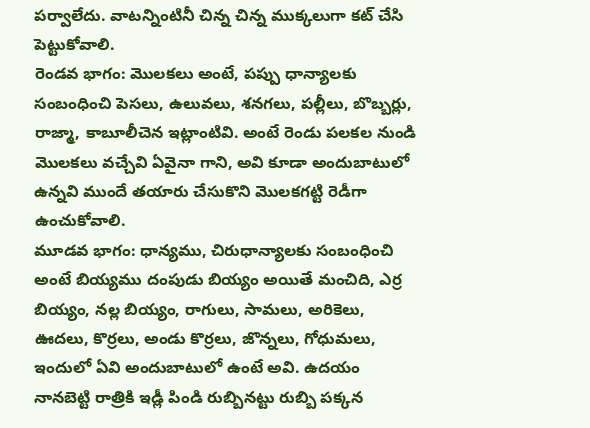పర్వాలేదు. వాటన్నింటినీ చిన్న చిన్న ముక్కలుగా కట్ చేసి పెట్టుకోవాలి.
రెండవ భాగం: మొలకలు అంటే, పప్పు ధాన్యాలకు సంబంధించి పెసలు, ఉలువలు, శనగలు, పల్లీలు, బొబ్బర్లు,
రాజ్మా, కాబూలీచెన ఇట్లాంటివి. అంటే రెండు పలకల నుండి మొలకలు వచ్చేవి ఏవైనా గాని, అవి కూడా అందుబాటులో ఉన్నవి ముందే తయారు చేసుకొని మొలకగట్టి రెడీగా ఉంచుకోవాలి.
మూడవ భాగం: ధాన్యము, చిరుధాన్యాలకు సంబంధించి అంటే బియ్యము దంపుడు బియ్యం అయితే మంచిది, ఎర్ర బియ్యం, నల్ల బియ్యం, రాగులు, సామలు, అరికెలు, ఊదలు, కొర్రలు, అండు కొర్రలు, జొన్నలు, గోధుమలు, ఇందులో ఏవి అందుబాటులో ఉంటే అవి. ఉదయం నానబెట్టి రాత్రికి ఇడ్లీ పిండి రుబ్బినట్టు రుబ్బి పక్కన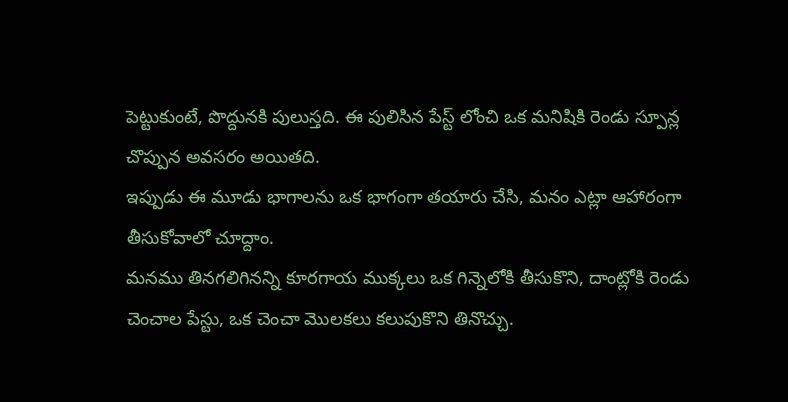పెట్టుకుంటే, పొద్దునకి పులుస్తది. ఈ పులిసిన పేస్ట్ లోంచి ఒక మనిషికి రెండు స్పూన్ల చొప్పున అవసరం అయితది.
ఇప్పుడు ఈ మూడు భాగాలను ఒక భాగంగా తయారు చేసి, మనం ఎట్లా ఆహారంగా తీసుకోవాలో చూద్దాం.
మనము తినగలిగినన్ని కూరగాయ ముక్కలు ఒక గిన్నెలోకి తీసుకొని, దాంట్లోకి రెండు చెంచాల పేస్టు, ఒక చెంచా మొలకలు కలుపుకొని తినొచ్చు.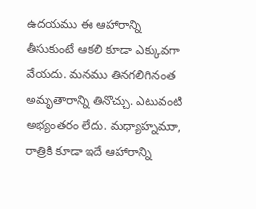ఉదయము ఈ ఆహారాన్ని తీసుకుంటే ఆకలి కూడా ఎక్కువగా వేయదు. మనము తినగలిగినంత అమృతారాన్ని తినొచ్చు. ఎటువంటి అభ్యంతరం లేదు. మధ్యాహ్నముా, రాత్రికి కూడా ఇదే ఆహారాన్ని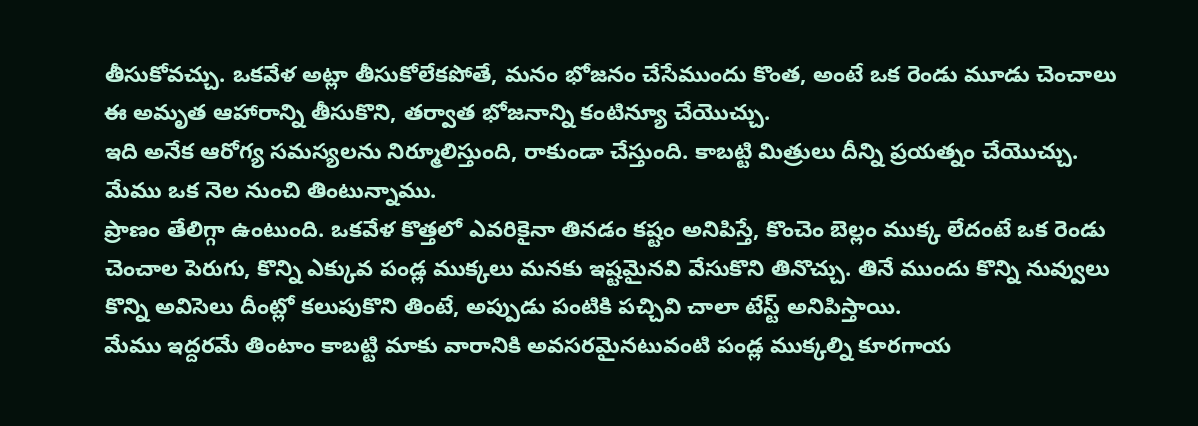తీసుకోవచ్చు. ఒకవేళ అట్లా తీసుకోలేకపోతే, మనం భోజనం చేసేముందు కొంత, అంటే ఒక రెండు మూడు చెంచాలు ఈ అమృత ఆహారాన్ని తీసుకొని, తర్వాత భోజనాన్ని కంటిన్యూ చేయొచ్చు.
ఇది అనేక ఆరోగ్య సమస్యలను నిర్మూలిస్తుంది, రాకుండా చేస్తుంది. కాబట్టి మిత్రులు దీన్ని ప్రయత్నం చేయొచ్చు.
మేము ఒక నెల నుంచి తింటున్నాము.
ప్రాణం తేలిగ్గా ఉంటుంది. ఒకవేళ కొత్తలో ఎవరికైనా తినడం కష్టం అనిపిస్తే, కొంచెం బెల్లం ముక్క లేదంటే ఒక రెండు చెంచాల పెరుగు, కొన్ని ఎక్కువ పండ్ల ముక్కలు మనకు ఇష్టమైనవి వేసుకొని తినొచ్చు. తినే ముందు కొన్ని నువ్వులు కొన్ని అవిసెలు దీంట్లో కలుపుకొని తింటే, అప్పుడు పంటికి పచ్చివి చాలా టేస్ట్ అనిపిస్తాయి.
మేము ఇద్దరమే తింటాం కాబట్టి మాకు వారానికి అవసరమైనటువంటి పండ్ల ముక్కల్ని కూరగాయ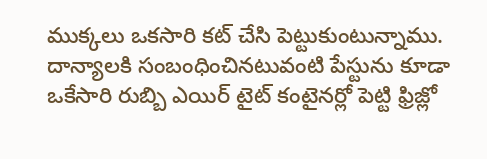ముక్కలు ఒకసారి కట్ చేసి పెట్టుకుంటున్నాము. దాన్యాలకి సంబంధించినటువంటి పేస్టును కూడా ఒకేసారి రుబ్బి ఎయిర్ టైట్ కంటైనర్లో పెట్టి ఫ్రిజ్లో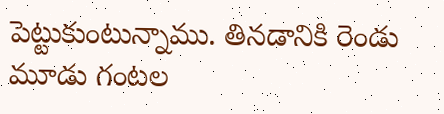పెట్టుకుంటున్నాము. తినడానికి రెండు మూడు గంటల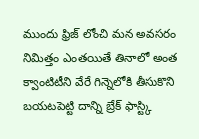ముందు ఫ్రిజ్ లోంచి మన అవసరం నిమిత్తం ఎంతయితే తినాలో అంత క్వాంటిటీని వేరే గిన్నెలోకి తీసుకొని బయటపెట్టి దాన్ని బ్రేక్ ఫాస్ట్కి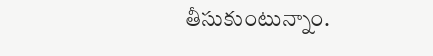తీసుకుంటున్నాం.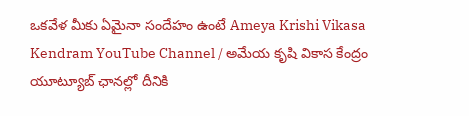ఒకవేళ మీకు ఏమైనా సందేహం ఉంటే Ameya Krishi Vikasa Kendram YouTube Channel / అమేయ కృషి వికాస కేంద్రం యూట్యూబ్ ఛానల్లో దీనికి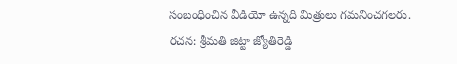సంబంధించిన వీడియో ఉన్నది మిత్రులు గమనించగలరు.
రచన: శ్రీమతి జిట్టా జ్యోతిరెడ్డి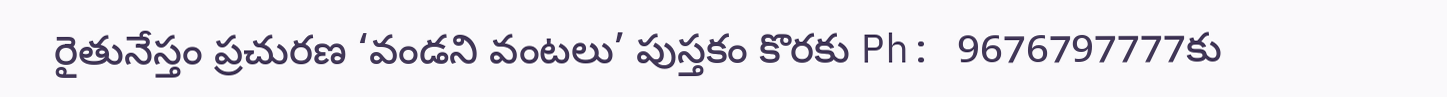రైతునేస్తం ప్రచురణ ‘వండని వంటలు’ పుస్తకం కొరకు Ph: 9676797777కు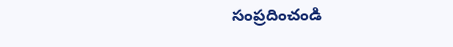సంప్రదించండి